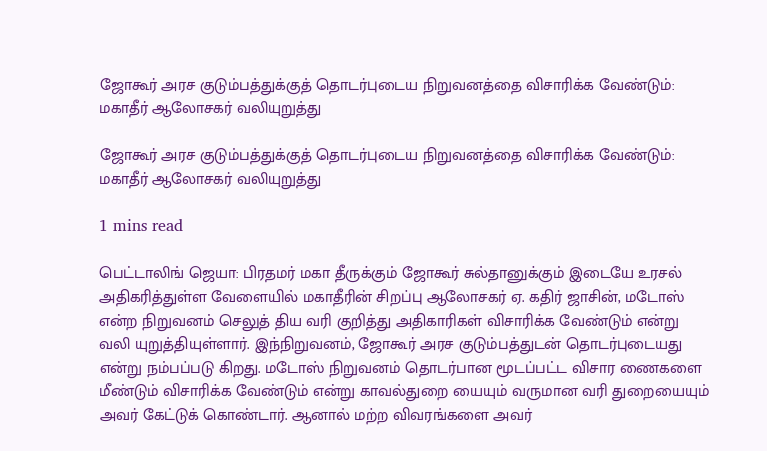ஜோகூர் அரச குடும்பத்துக்குத் தொடர்புடைய நிறுவனத்தை விசாரிக்க வேண்டும்: மகாதீர் ஆலோசகர் வலியுறுத்து

ஜோகூர் அரச குடும்பத்துக்குத் தொடர்புடைய நிறுவனத்தை விசாரிக்க வேண்டும்: மகாதீர் ஆலோசகர் வலியுறுத்து

1 mins read

பெட்டாலிங் ஜெயா: பிரதமர் மகா தீருக்கும் ஜோகூர் சுல்தானுக்கும் இடையே உரசல் அதிகரித்துள்ள வேளையில் மகாதீரின் சிறப்பு ஆலோசகர் ஏ. கதிர் ஜாசின், மடோஸ் என்ற நிறுவனம் செலுத் திய வரி குறித்து அதிகாரிகள் விசாரிக்க வேண்டும் என்று வலி யுறுத்தியுள்ளார். இந்நிறுவனம், ஜோகூர் அரச குடும்பத்துடன் தொடர்புடையது என்று நம்பப்படு கிறது. மடோஸ் நிறுவனம் தொடர்பான மூடப்பட்ட விசார ணைகளை மீண்டும் விசாரிக்க வேண்டும் என்று காவல்துறை யையும் வருமான வரி துறையையும் அவர் கேட்டுக் கொண்டார். ஆனால் மற்ற விவரங்களை அவர்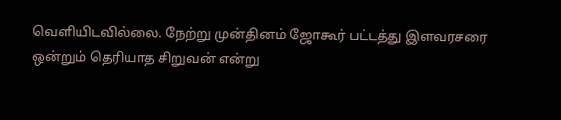வெளியிடவில்லை. நேற்று முன்தினம் ஜோகூர் பட்டத்து இளவரசரை ஒன்றும் தெரியாத சிறுவன் என்று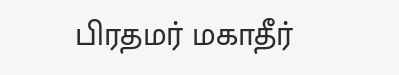பிரதமர் மகாதீர்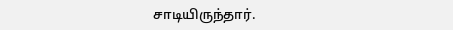சாடியிருந்தார்.